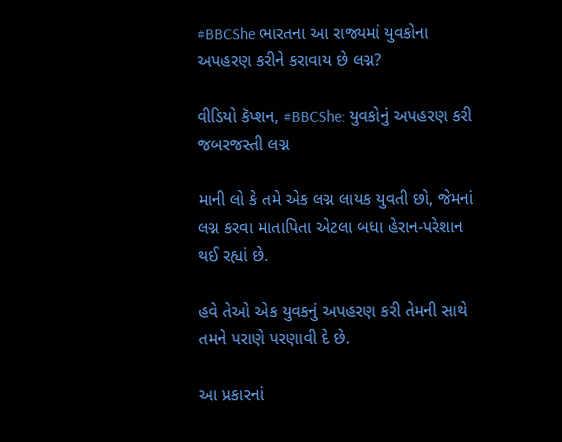#BBCShe ભારતના આ રાજ્યમાં યુવકોના અપહરણ કરીને કરાવાય છે લગ્ન?

વીડિયો કૅપ્શન, #BBCShe: યુવકોનું અપહરણ કરી જબરજસ્તી લગ્ન

માની લો કે તમે એક લગ્ન લાયક યુવતી છો, જેમનાં લગ્ન કરવા માતાપિતા એટલા બધા હેરાન-પરેશાન થઈ રહ્યાં છે.

હવે તેઓ એક યુવકનું અપહરણ કરી તેમની સાથે તમને પરાણે પરણાવી દે છે.

આ પ્રકારનાં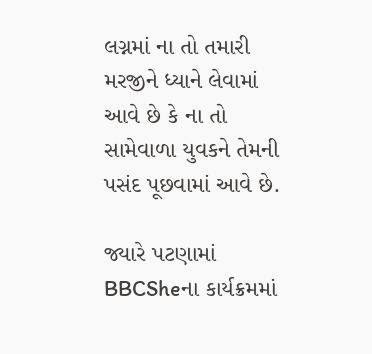લગ્નમાં ના તો તમારી મરજીને ધ્યાને લેવામાં આવે છે કે ના તો સામેવાળા યુવકને તેમની પસંદ પૂછવામાં આવે છે.

જ્યારે પટણામાં BBCSheના કાર્યક્રમમાં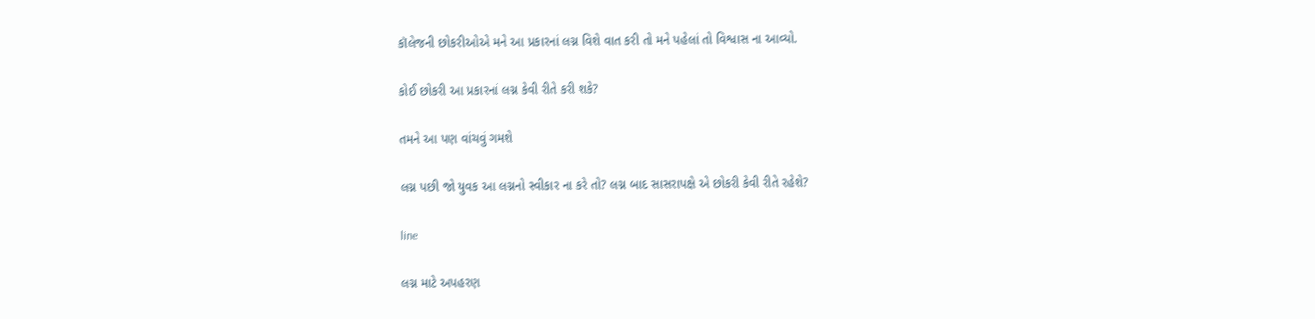કૉલેજની છોકરીઓએ મને આ પ્રકારનાં લગ્ન વિશે વાત કરી તો મને પહેલાં તો વિશ્વાસ ના આવ્યો.

કોઈ છોકરી આ પ્રકારનાં લગ્ન કેવી રીતે કરી શકે?

તમને આ પણ વાંચવું ગમશે

લગ્ન પછી જો યુવક આ લગ્નનો સ્વીકાર ના કરે તો? લગ્ન બાદ સાસરાપક્ષે એ છોકરી કેવી રીતે રહેશે?

line

લગ્ન માટે અપહરણ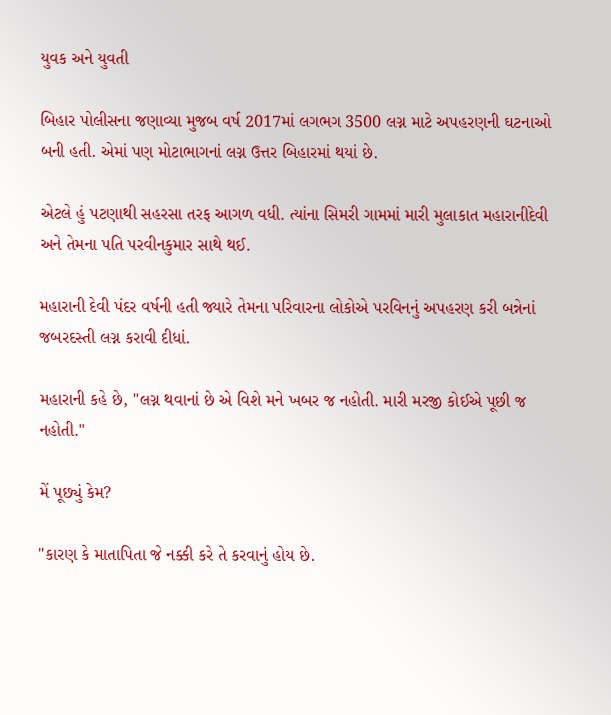યુવક અને યુવતી

બિહાર પોલીસના જણાવ્યા મુજબ વર્ષ 2017માં લગભગ 3500 લગ્ન માટે અપહરણની ઘટનાઓ બની હતી. એમાં પણ મોટાભાગનાં લગ્ન ઉત્તર બિહારમાં થયાં છે.

એટલે હું પટણાથી સહરસા તરફ આગળ વધી. ત્યાંના સિમરી ગામમાં મારી મુલાકાત મહારાનીદેવી અને તેમના પતિ પરવીનકુમાર સાથે થઈ.

મહારાની દેવી પંદર વર્ષની હતી જ્યારે તેમના પરિવારના લોકોએ પરવિનનું અપહરણ કરી બન્નેનાં જબરદસ્તી લગ્ન કરાવી દીધાં.

મહારાની કહે છે, "લગ્ન થવાનાં છે એ વિશે મને ખબર જ નહોતી. મારી મરજી કોઈએ પૂછી જ નહોતી."

મેં પૂછ્યું કેમ?

"કારણ કે માતાપિતા જે નક્કી કરે તે કરવાનું હોય છે.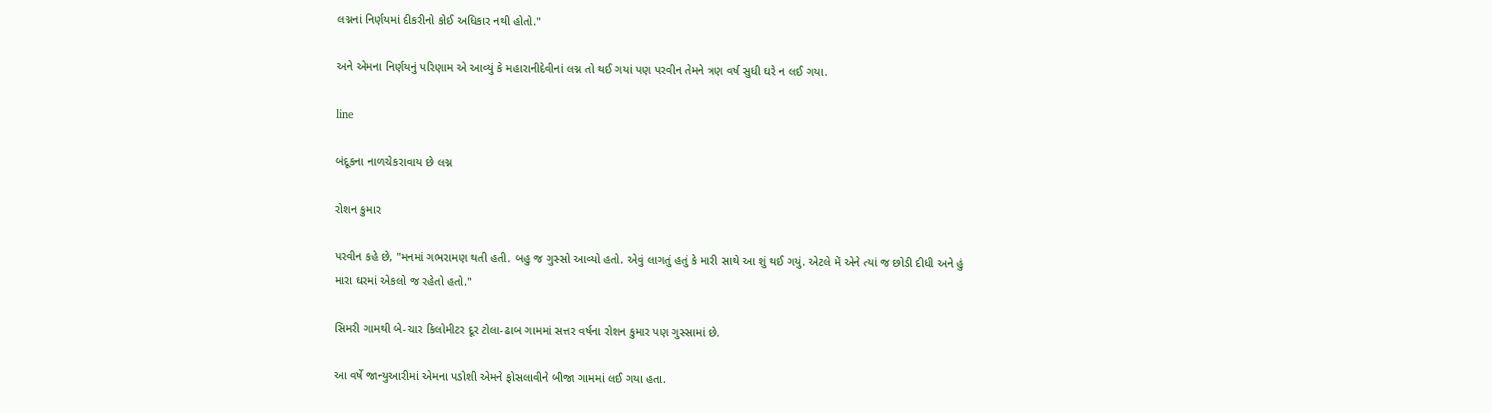લગ્નનાં નિર્ણયમાં દીકરીનો કોઈ અધિકાર નથી હોતો."

અને એમના નિર્ણયનું પરિણામ એ આવ્યું કે મહારાનીદેવીનાં લગ્ન તો થઈ ગયાં પણ પરવીન તેમને ત્રણ વર્ષ સુધી ઘરે ન લઈ ગયા.

line

બંદૂકના નાળચેકરાવાય છે લગ્ન

રોશન કુમાર

પરવીન કહે છે, "મનમાં ગભરામણ થતી હતી. બહુ જ ગુસ્સો આવ્યો હતો. એવું લાગતું હતું કે મારી સાથે આ શું થઈ ગયું. એટલે મેં એને ત્યાં જ છોડી દીધી અને હું મારા ઘરમાં એકલો જ રહેતો હતો."

સિમરી ગામથી બે-ચાર કિલોમીટર દૂર ટોલા-ઢાબ ગામમાં સત્તર વર્ષના રોશન કુમાર પણ ગુસ્સામાં છે.

આ વર્ષે જાન્યુઆરીમાં એમના પડોશી એમને ફોસલાવીને બીજા ગામમાં લઈ ગયા હતા.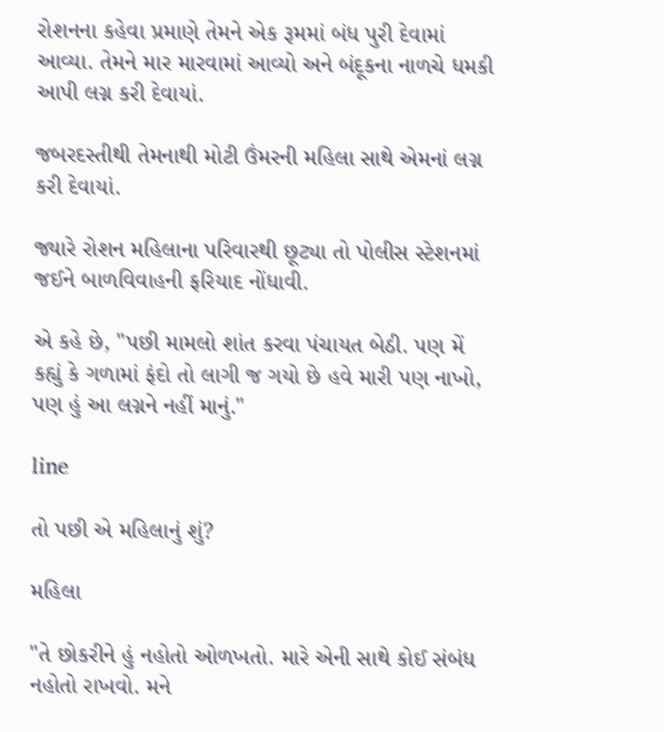રોશનના કહેવા પ્રમાણે તેમને એક રૂમમાં બંધ પુરી દેવામાં આવ્યા. તેમને માર મારવામાં આવ્યો અને બંદૂકના નાળચે ધમકી આપી લગ્ન કરી દેવાયાં.

જબરદસ્તીથી તેમનાથી મોટી ઉંમરની મહિલા સાથે એમનાં લગ્ન કરી દેવાયાં.

જ્યારે રોશન મહિલાના પરિવારથી છૂટ્યા તો પોલીસ સ્ટેશનમાં જઈને બાળવિવાહની ફરિયાદ નોંધાવી.

એ કહે છે, "પછી મામલો શાંત કરવા પંચાયત બેઠી. પણ મેં કહ્યું કે ગળામાં ફંદો તો લાગી જ ગયો છે હવે મારી પણ નાખો, પણ હું આ લગ્નને નહીં માનું."

line

તો પછી એ મહિલાનું શું?

મહિલા

"તે છોકરીને હું નહોતો ઓળખતો. મારે એની સાથે કોઈ સંબંધ નહોતો રાખવો. મને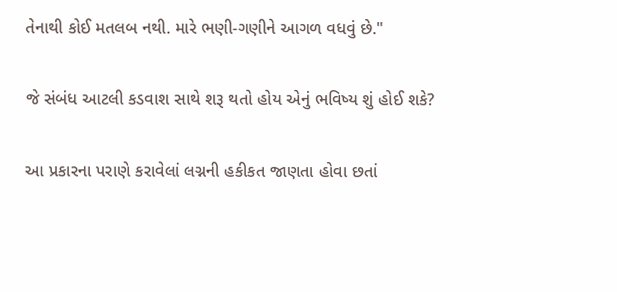તેનાથી કોઈ મતલબ નથી. મારે ભણી-ગણીને આગળ વધવું છે."

જે સંબંધ આટલી કડવાશ સાથે શરૂ થતો હોય એનું ભવિષ્ય શું હોઈ શકે?

આ પ્રકારના પરાણે કરાવેલાં લગ્નની હકીકત જાણતા હોવા છતાં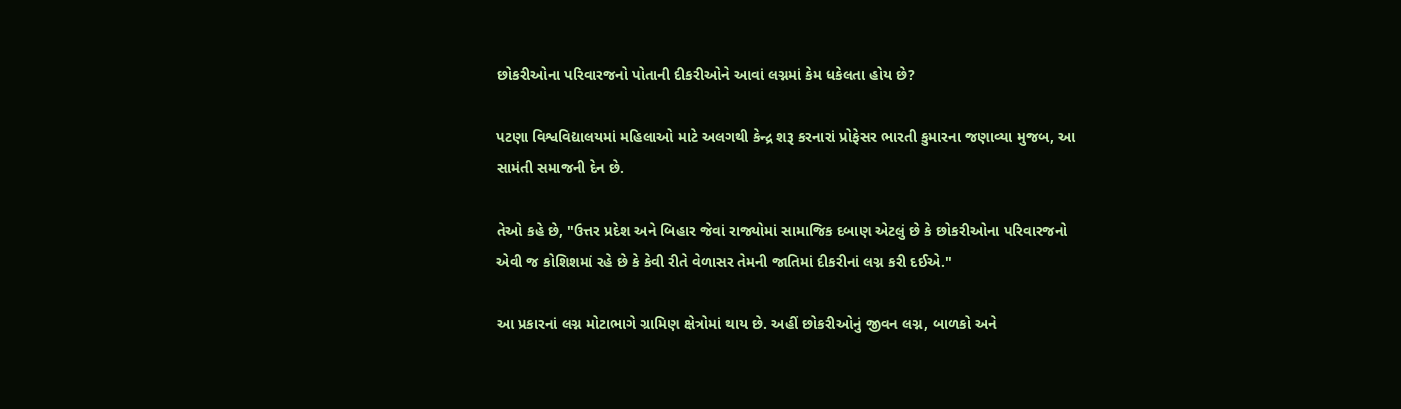છોકરીઓના પરિવારજનો પોતાની દીકરીઓને આવાં લગ્નમાં કેમ ધકેલતા હોય છે?

પટણા વિશ્વવિદ્યાલયમાં મહિલાઓ માટે અલગથી કેન્દ્ર શરૂ કરનારાં પ્રોફેસર ભારતી કુમારના જણાવ્યા મુજબ, આ સામંતી સમાજની દેન છે.

તેઓ કહે છે, "ઉત્તર પ્રદેશ અને બિહાર જેવાં રાજ્યોમાં સામાજિક દબાણ એટલું છે કે છોકરીઓના પરિવારજનો એવી જ કોશિશમાં રહે છે કે કેવી રીતે વેળાસર તેમની જાતિમાં દીકરીનાં લગ્ન કરી દઈએ."

આ પ્રકારનાં લગ્ન મોટાભાગે ગ્રામિણ ક્ષેત્રોમાં થાય છે. અહીં છોકરીઓનું જીવન લગ્ન, બાળકો અને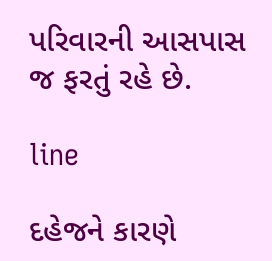પરિવારની આસપાસ જ ફરતું રહે છે.

line

દહેજને કારણે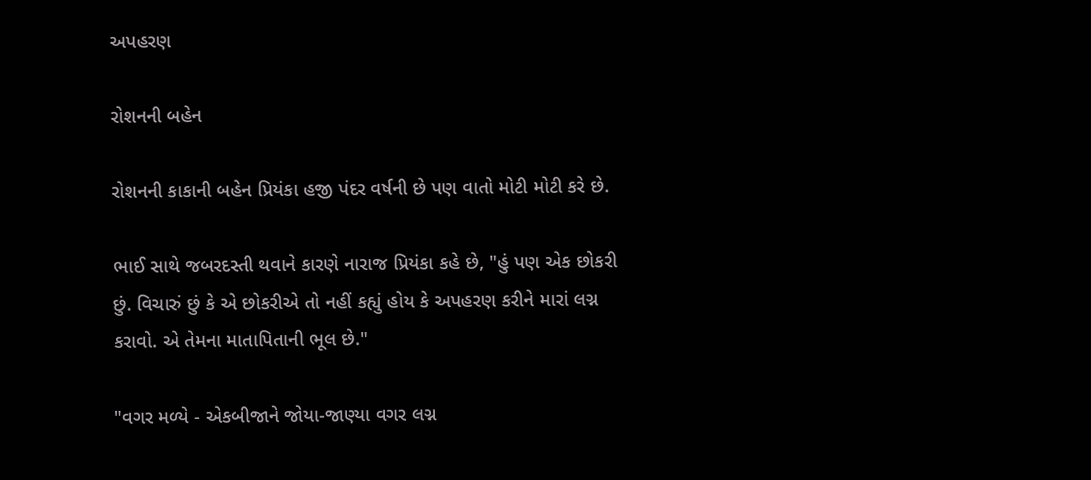અપહરણ

રોશનની બહેન

રોશનની કાકાની બહેન પ્રિયંકા હજી પંદર વર્ષની છે પણ વાતો મોટી મોટી કરે છે.

ભાઈ સાથે જબરદસ્તી થવાને કારણે નારાજ પ્રિયંકા કહે છે, "હું પણ એક છોકરી છું. વિચારું છું કે એ છોકરીએ તો નહીં કહ્યું હોય કે અપહરણ કરીને મારાં લગ્ન કરાવો. એ તેમના માતાપિતાની ભૂલ છે."

"વગર મળ્યે - એકબીજાને જોયા-જાણ્યા વગર લગ્ન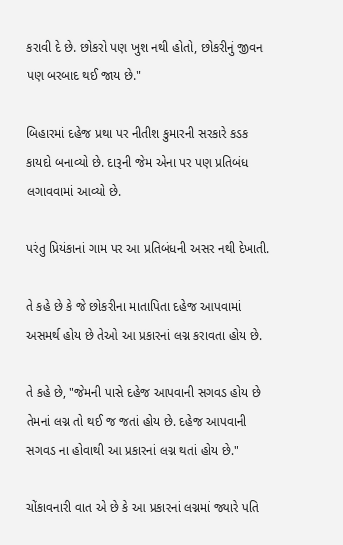કરાવી દે છે. છોકરો પણ ખુશ નથી હોતો, છોકરીનું જીવન પણ બરબાદ થઈ જાય છે."

બિહારમાં દહેજ પ્રથા પર નીતીશ કુમારની સરકારે કડક કાયદો બનાવ્યો છે. દારૂની જેમ એના પર પણ પ્રતિબંધ લગાવવામાં આવ્યો છે.

પરંતુ પ્રિયંકાનાં ગામ પર આ પ્રતિબંધની અસર નથી દેખાતી.

તે કહે છે કે જે છોકરીના માતાપિતા દહેજ આપવામાં અસમર્થ હોય છે તેઓ આ પ્રકારનાં લગ્ન કરાવતા હોય છે.

તે કહે છે, "જેમની પાસે દહેજ આપવાની સગવડ હોય છે તેમનાં લગ્ન તો થઈ જ જતાં હોય છે. દહેજ આપવાની સગવડ ના હોવાથી આ પ્રકારનાં લગ્ન થતાં હોય છે."

ચોંકાવનારી વાત એ છે કે આ પ્રકારનાં લગ્નમાં જ્યારે પતિ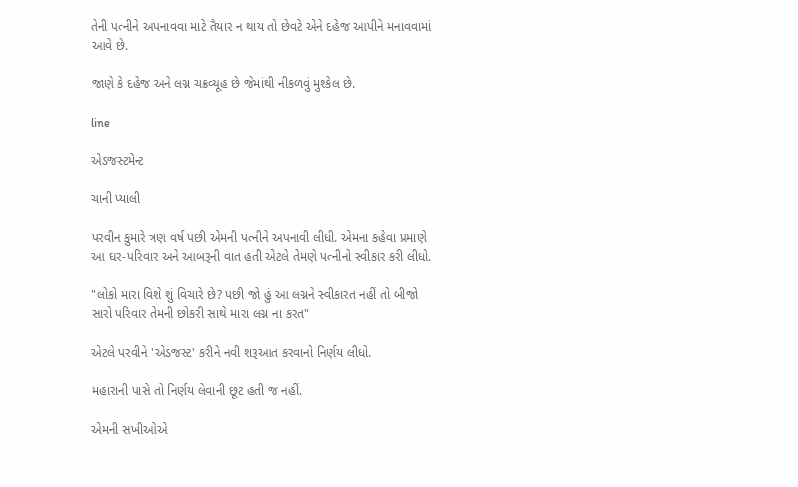તેની પત્નીને અપનાવવા માટે તૈયાર ન થાય તો છેવટે એને દહેજ આપીને મનાવવામાં આવે છે.

જાણે કે દહેજ અને લગ્ન ચક્રવ્યૂહ છે જેમાંથી નીકળવું મુશ્કેલ છે.

line

એડજસ્ટમેન્ટ

ચાની પ્યાલી

પરવીન કુમારે ત્રણ વર્ષ પછી એમની પત્નીને અપનાવી લીધી. એમના કહેવા પ્રમાણે આ ઘર-પરિવાર અને આબરૂની વાત હતી એટલે તેમણે પત્નીનો સ્વીકાર કરી લીધો.

"લોકો મારા વિશે શું વિચારે છે? પછી જો હું આ લગ્નને સ્વીકારત નહીં તો બીજો સારો પરિવાર તેમની છોકરી સાથે મારા લગ્ન ના કરત"

એટલે પરવીને 'એડજસ્ટ' કરીને નવી શરૂઆત કરવાનો નિર્ણય લીધો.

મહારાની પાસે તો નિર્ણય લેવાની છૂટ હતી જ નહીં.

એમની સખીઓએ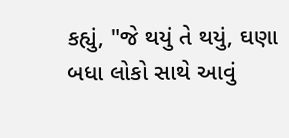કહ્યું, "જે થયું તે થયું, ઘણા બધા લોકો સાથે આવું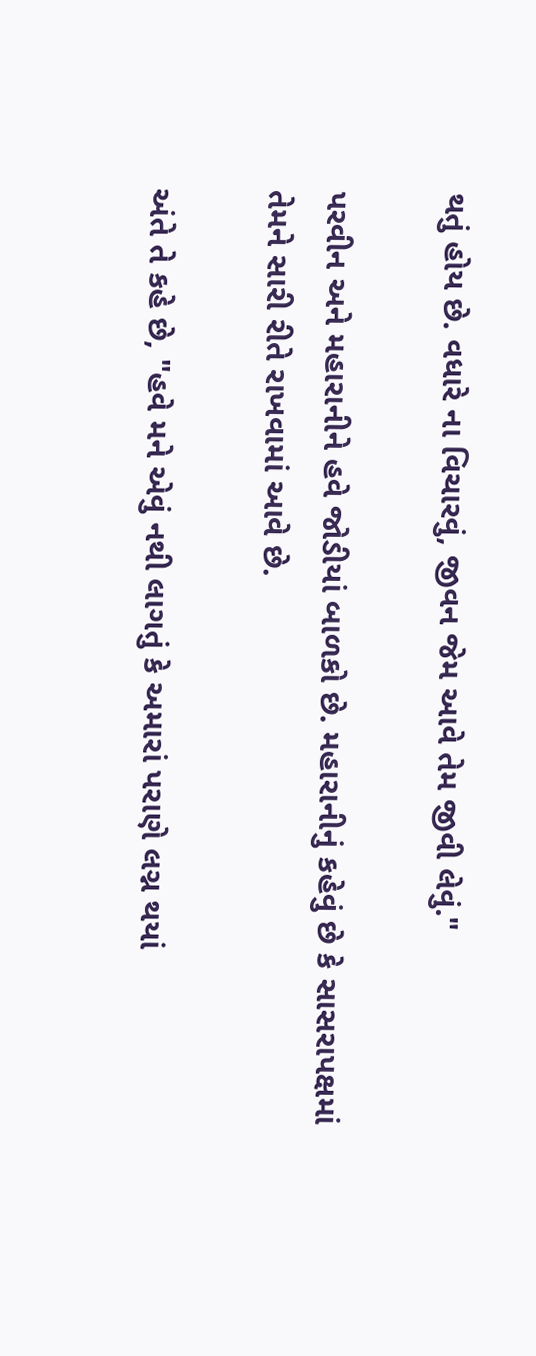થતું હોય છે. વધારે ના વિચારવું, જીવન જેમ આવે તેમ જીવી લેવું."

પરવીન અને મહારાનીને હવે જોડીયાં બાળકો છે. મહારાનીનું કહેવું છે કે સાસરાપક્ષમાં તેમને સારી રીતે રાખવામાં આવે છે.

અંતે તે કહે છે, "હવે મને એવું નથી લાગતું કે અમારાં પરાણે લગ્ન થયાં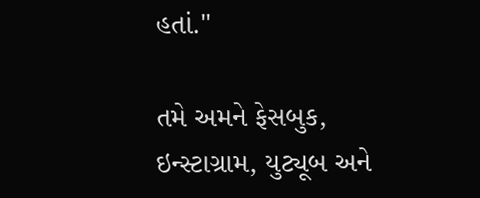હતાં."

તમે અમને ફેસબુક, ઇન્સ્ટાગ્રામ, યુટ્યૂબ અને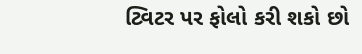ટ્વિટર પર ફોલો કરી શકો છો